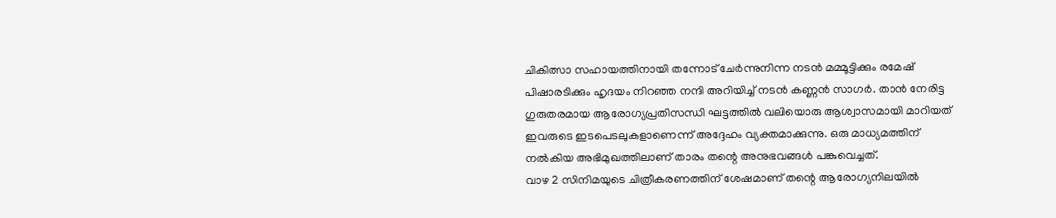ചികിത്സാ സഹായത്തിനായി തന്നോട് ചേർന്നുനിന്ന നടൻ മമ്മൂട്ടിക്കും രമേഷ് പിഷാരടിക്കും ഹൃദയം നിറഞ്ഞ നന്ദി അറിയിച്ച് നടൻ കണ്ണൻ സാഗർ. താൻ നേരിട്ട
ഗുരുതരമായ ആരോഗ്യപ്രതിസന്ധി ഘട്ടത്തിൽ വലിയൊരു ആശ്വാസമായി മാറിയത് ഇവരുടെ ഇടപെടലുകളാണെന്ന് അദ്ദേഹം വ്യക്തമാക്കുന്നു. ഒരു മാധ്യമത്തിന് നൽകിയ അഭിമുഖത്തിലാണ് താരം തന്റെ അനുഭവങ്ങൾ പങ്കുവെച്ചത്.
വാഴ 2 സിനിമയുടെ ചിത്രീകരണത്തിന് ശേഷമാണ് തന്റെ ആരോഗ്യനിലയിൽ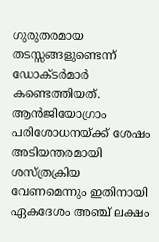ഗുരുതരമായ തടസ്സങ്ങളുണ്ടെന്ന് ഡോക്ടർമാർ കണ്ടെത്തിയത്. ആൻജിയോഗ്രാം പരിശോധനയ്ക്ക് ശേഷം അടിയന്തരമായി ശസ്ത്രക്രിയ വേണമെന്നും ഇതിനായി ഏകദേശം അഞ്ച് ലക്ഷം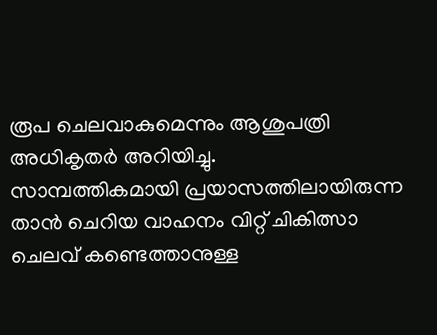രൂപ ചെലവാകുമെന്നും ആശുപത്രി അധികൃതർ അറിയിച്ചു.
സാമ്പത്തികമായി പ്രയാസത്തിലായിരുന്ന താൻ ചെറിയ വാഹനം വിറ്റ് ചികിത്സാ ചെലവ് കണ്ടെത്താനുള്ള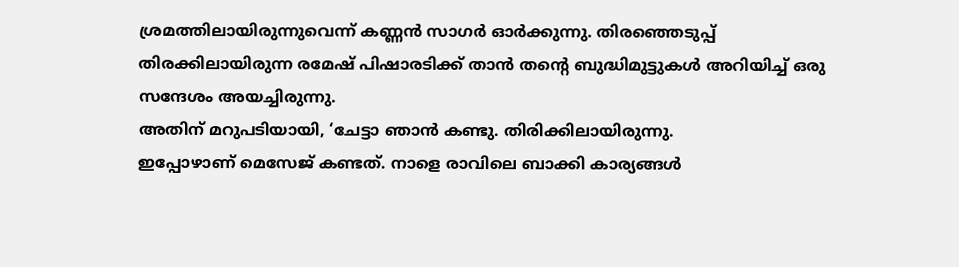ശ്രമത്തിലായിരുന്നുവെന്ന് കണ്ണൻ സാഗർ ഓർക്കുന്നു. തിരഞ്ഞെടുപ്പ് തിരക്കിലായിരുന്ന രമേഷ് പിഷാരടിക്ക് താൻ തന്റെ ബുദ്ധിമുട്ടുകൾ അറിയിച്ച് ഒരു സന്ദേശം അയച്ചിരുന്നു.
അതിന് മറുപടിയായി, ‘ചേട്ടാ ഞാൻ കണ്ടു. തിരിക്കിലായിരുന്നു.
ഇപ്പോഴാണ് മെസേജ് കണ്ടത്. നാളെ രാവിലെ ബാക്കി കാര്യങ്ങൾ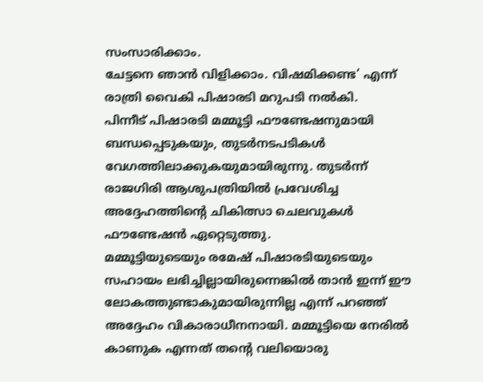സംസാരിക്കാം.
ചേട്ടനെ ഞാൻ വിളിക്കാം. വിഷമിക്കണ്ട’ എന്ന് രാത്രി വൈകി പിഷാരടി മറുപടി നൽകി.
പിന്നീട് പിഷാരടി മമ്മൂട്ടി ഫൗണ്ടേഷനുമായി ബന്ധപ്പെടുകയും, തുടർനടപടികൾ വേഗത്തിലാക്കുകയുമായിരുന്നു. തുടർന്ന് രാജഗിരി ആശുപത്രിയിൽ പ്രവേശിച്ച അദ്ദേഹത്തിന്റെ ചികിത്സാ ചെലവുകൾ ഫൗണ്ടേഷൻ ഏറ്റെടുത്തു.
മമ്മൂട്ടിയുടെയും രമേഷ് പിഷാരടിയുടെയും സഹായം ലഭിച്ചില്ലായിരുന്നെങ്കിൽ താൻ ഇന്ന് ഈ ലോകത്തുണ്ടാകുമായിരുന്നില്ല എന്ന് പറഞ്ഞ് അദ്ദേഹം വികാരാധീനനായി. മമ്മൂട്ടിയെ നേരിൽ കാണുക എന്നത് തന്റെ വലിയൊരു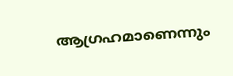ആഗ്രഹമാണെന്നും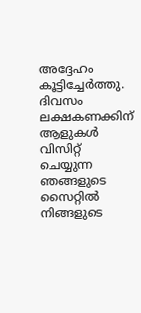അദ്ദേഹം കൂട്ടിച്ചേർത്തു.
ദിവസം ലക്ഷകണക്കിന് ആളുകൾ വിസിറ്റ് ചെയ്യുന്ന ഞങ്ങളുടെ സൈറ്റിൽ നിങ്ങളുടെ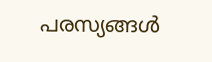പരസ്യങ്ങൾ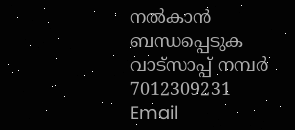നൽകാൻ ബന്ധപ്പെടുക വാട്സാപ്പ് നമ്പർ 7012309231 Email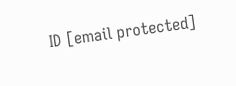ID [email protected]